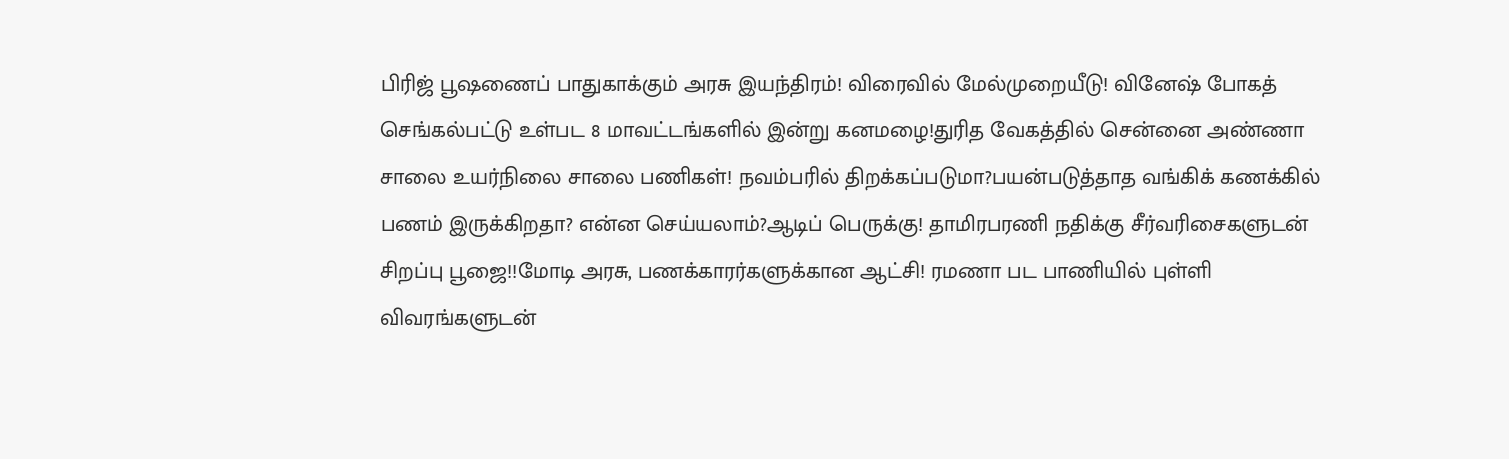பிரிஜ் பூஷணைப் பாதுகாக்கும் அரசு இயந்திரம்! விரைவில் மேல்முறையீடு! வினேஷ் போகத் செங்கல்பட்டு உள்பட 8 மாவட்டங்களில் இன்று கனமழை!துரித வேகத்தில் சென்னை அண்ணா சாலை உயர்நிலை சாலை பணிகள்! நவம்பரில் திறக்கப்படுமா?பயன்படுத்தாத வங்கிக் கணக்கில் பணம் இருக்கிறதா? என்ன செய்யலாம்?ஆடிப் பெருக்கு! தாமிரபரணி நதிக்கு சீர்வரிசைகளுடன் சிறப்பு பூஜை!!மோடி அரசு, பணக்காரர்களுக்கான ஆட்சி! ரமணா பட பாணியில் புள்ளி விவரங்களுடன்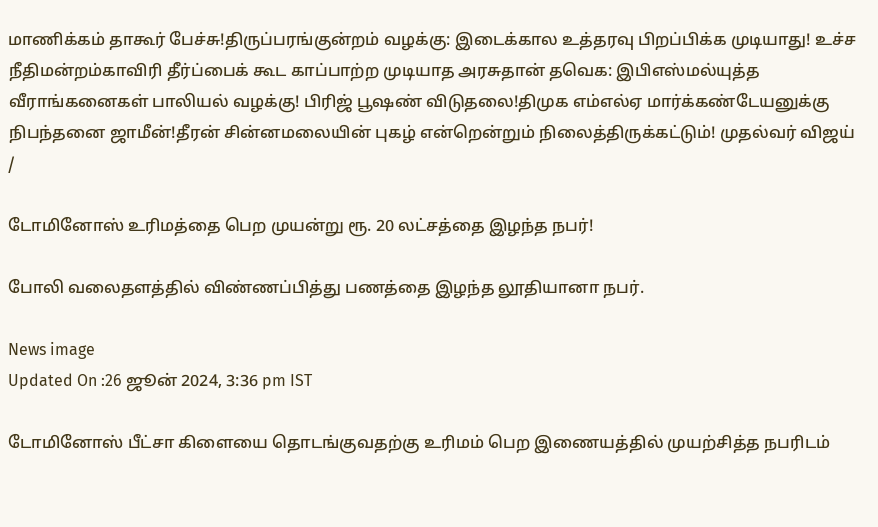மாணிக்கம் தாகூர் பேச்சு!திருப்பரங்குன்றம் வழக்கு: இடைக்கால உத்தரவு பிறப்பிக்க முடியாது! உச்ச நீதிமன்றம்காவிரி தீர்ப்பைக் கூட காப்பாற்ற முடியாத அரசுதான் தவெக: இபிஎஸ்மல்யுத்த வீராங்கனைகள் பாலியல் வழக்கு! பிரிஜ் பூஷண் விடுதலை!திமுக எம்எல்ஏ மார்க்கண்டேயனுக்கு நிபந்தனை ஜாமீன்!தீரன் சின்னமலையின் புகழ் என்றென்றும் நிலைத்திருக்கட்டும்! முதல்வர் விஜய்
/

டோமினோஸ் உரிமத்தை பெற முயன்று ரூ. 20 லட்சத்தை இழந்த நபர்!

போலி வலைதளத்தில் விண்ணப்பித்து பணத்தை இழந்த லூதியானா நபர்.

News image
Updated On :26 ஜூன் 2024, 3:36 pm IST

டோமினோஸ் பீட்சா கிளையை தொடங்குவதற்கு உரிமம் பெற இணையத்தில் முயற்சித்த நபரிடம்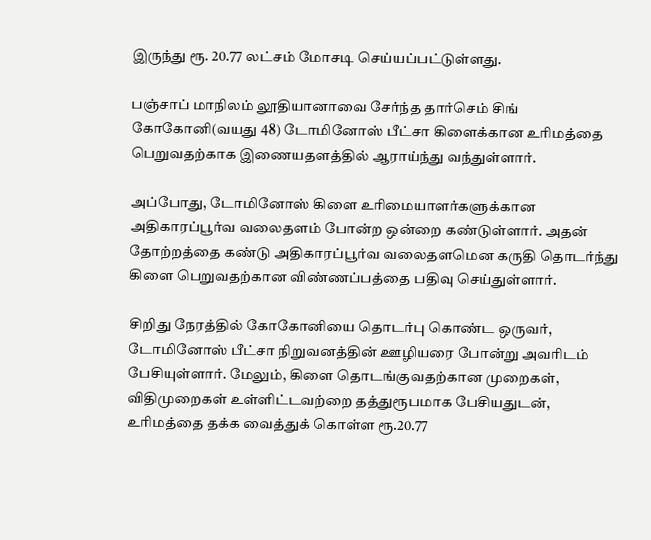இருந்து ரூ. 20.77 லட்சம் மோசடி செய்யப்பட்டுள்ளது.

பஞ்சாப் மாநிலம் லூதியானாவை சேர்ந்த தார்செம் சிங் கோகோனி(வயது 48) டோமினோஸ் பீட்சா கிளைக்கான உரிமத்தை பெறுவதற்காக இணையதளத்தில் ஆராய்ந்து வந்துள்ளார்.

அப்போது, டோமினோஸ் கிளை உரிமையாளர்களுக்கான அதிகாரப்பூர்வ வலைதளம் போன்ற ஒன்றை கண்டுள்ளார். அதன் தோற்றத்தை கண்டு அதிகாரப்பூர்வ வலைதளமென கருதி தொடர்ந்து கிளை பெறுவதற்கான விண்ணப்பத்தை பதிவு செய்துள்ளார்.

சிறிது நேரத்தில் கோகோனியை தொடர்பு கொண்ட ஒருவர், டோமினோஸ் பீட்சா நிறுவனத்தின் ஊழியரை போன்று அவரிடம் பேசியுள்ளார். மேலும், கிளை தொடங்குவதற்கான முறைகள், விதிமுறைகள் உள்ளிட்டவற்றை தத்துரூபமாக பேசியதுடன், உரிமத்தை தக்க வைத்துக் கொள்ள ரூ.20.77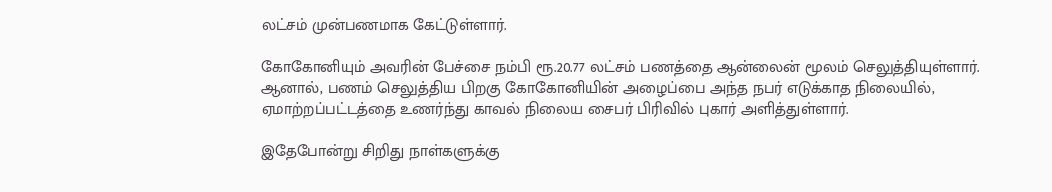லட்சம் முன்பணமாக கேட்டுள்ளார்.

கோகோனியும் அவரின் பேச்சை நம்பி ரூ.20.77 லட்சம் பணத்தை ஆன்லைன் மூலம் செலுத்தியுள்ளார். ஆனால், பணம் செலுத்திய பிறகு கோகோனியின் அழைப்பை அந்த நபர் எடுக்காத நிலையில், ஏமாற்றப்பட்டத்தை உணர்ந்து காவல் நிலைய சைபர் பிரிவில் புகார் அளித்துள்ளார்.

இதேபோன்று சிறிது நாள்களுக்கு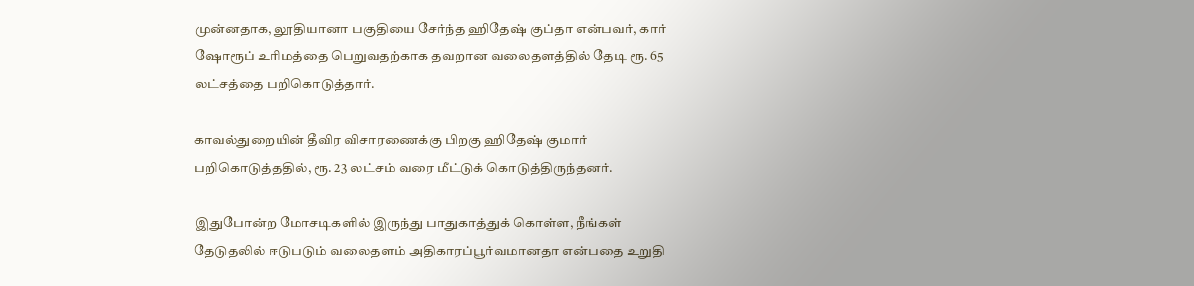முன்னதாக, லூதியானா பகுதியை சேர்ந்த ஹிதேஷ் குப்தா என்பவர், கார் ஷோரூப் உரிமத்தை பெறுவதற்காக தவறான வலைதளத்தில் தேடி ரூ. 65 லட்சத்தை பறிகொடுத்தார்.

காவல்துறையின் தீவிர விசாரணைக்கு பிறகு ஹிதேஷ் குமார் பறிகொடுத்ததில், ரூ. 23 லட்சம் வரை மீட்டுக் கொடுத்திருந்தனர்.

இதுபோன்ற மோசடிகளில் இருந்து பாதுகாத்துக் கொள்ள, நீங்கள் தேடுதலில் ஈடுபடும் வலைதளம் அதிகாரப்பூர்வமானதா என்பதை உறுதி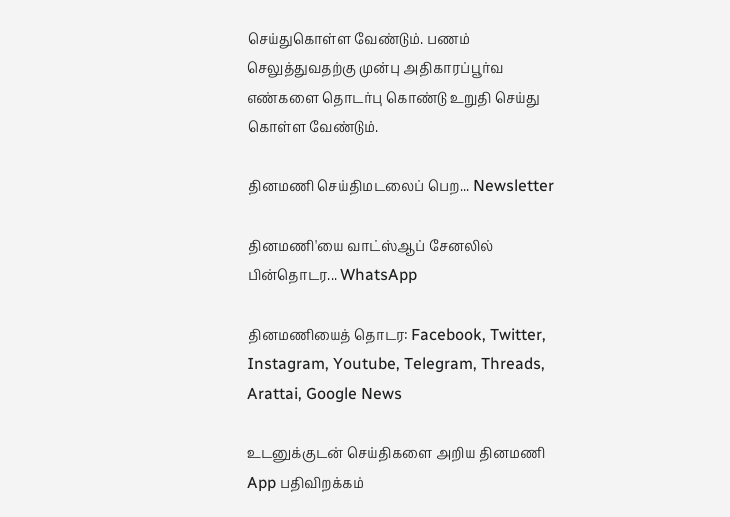செய்துகொள்ள வேண்டும். பணம் செலுத்துவதற்கு முன்பு அதிகாரப்பூர்வ எண்களை தொடர்பு கொண்டு உறுதி செய்து கொள்ள வேண்டும்.

தினமணி செய்திமடலைப் பெற... Newsletter

தினமணி'யை வாட்ஸ்ஆப் சேனலில் பின்தொடர... WhatsApp

தினமணியைத் தொடர: Facebook, Twitter, Instagram, Youtube, Telegram, Threads, Arattai, Google News

உடனுக்குடன் செய்திகளை அறிய தினமணி App பதிவிறக்கம்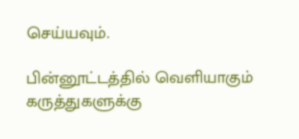செய்யவும்.

பின்னூட்டத்தில் வெளியாகும் கருத்துகளுக்கு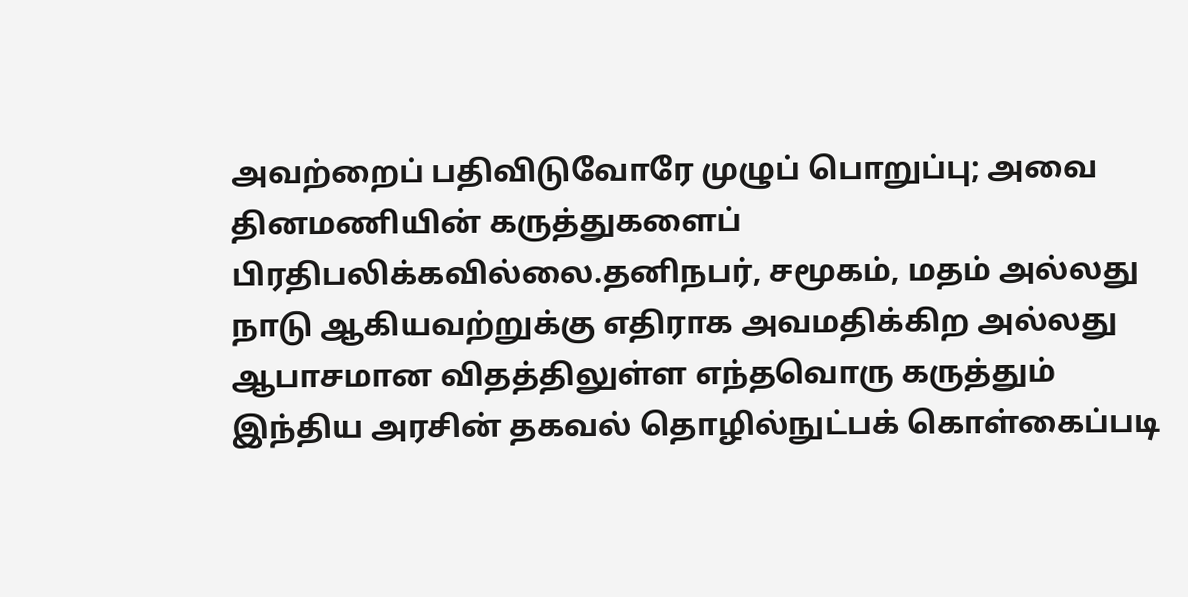அவற்றைப் பதிவிடுவோரே முழுப் பொறுப்பு; அவை தினமணியின் கருத்துகளைப் பிரதிபலிக்கவில்லை.தனிநபர், சமூகம், மதம் அல்லது நாடு ஆகியவற்றுக்கு எதிராக அவமதிக்கிற அல்லது ஆபாசமான விதத்திலுள்ள எந்தவொரு கருத்தும் இந்திய அரசின் தகவல் தொழில்நுட்பக் கொள்கைப்படி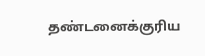தண்டனைக்குரிய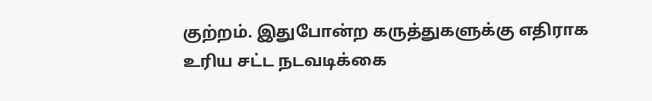குற்றம். இதுபோன்ற கருத்துகளுக்கு எதிராக உரிய சட்ட நடவடிக்கை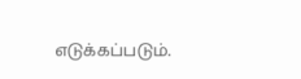எடுக்கப்படும்.